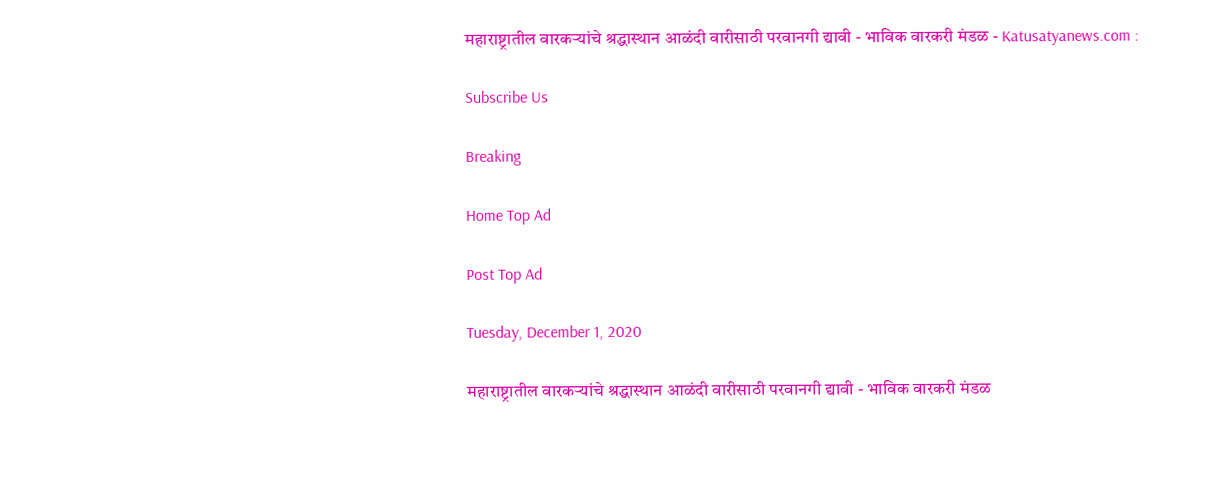महाराष्ट्रातील वारकऱ्यांचे श्रद्धास्थान आळंदी वारीसाठी परवानगी द्यावी - भाविक वारकरी मंडळ - Katusatyanews.com :

Subscribe Us

Breaking

Home Top Ad

Post Top Ad

Tuesday, December 1, 2020

महाराष्ट्रातील वारकऱ्यांचे श्रद्धास्थान आळंदी वारीसाठी परवानगी द्यावी - भाविक वारकरी मंडळ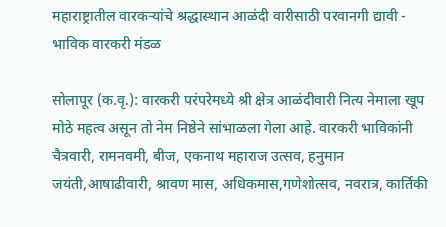महाराष्ट्रातील वारकऱ्यांचे श्रद्धास्थान आळंदी वारीसाठी परवानगी द्यावी - भाविक वारकरी मंडळ

सोलापूर (क.वृ.): वारकरी परंपरेमध्ये श्री क्षेत्र आळंदीवारी नित्य नेमाला खूप मोठे महत्व असून तो नेम निष्ठेने सांभाळला गेला आहे. वारकरी भाविकांनी चैत्रवारी, रामनवमी, बीज, एकनाथ महाराज उत्सव, हनुमान जयंती,आषाढीवारी, श्रावण मास, अधिकमास,गणेशोत्सव, नवरात्र, कार्तिकी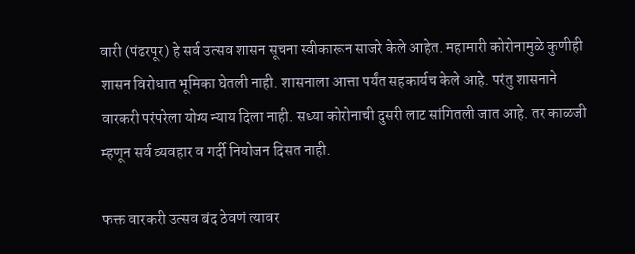वारी (पंढरपूर) हे सर्व उत्सव शासन सूचना स्वीकारून साजरे केले आहेत. महामारी कोरोनामुळे कुणीही शासन विरोधात भूमिका घेतली नाही. शासनाला आत्ता पर्यंत सहकार्यच केले आहे. परंतु शासनाने वारकरी परंपरेला योग्य न्याय दिला नाही. सध्या कोरोनाची दुसरी लाट सांगितली जात आहे. तर काळजी म्हणून सर्व व्यवहार व गर्दी नियोजन दिसत नाही.

फक्त वारकरी उत्सव बंद ठेवणं त्यावर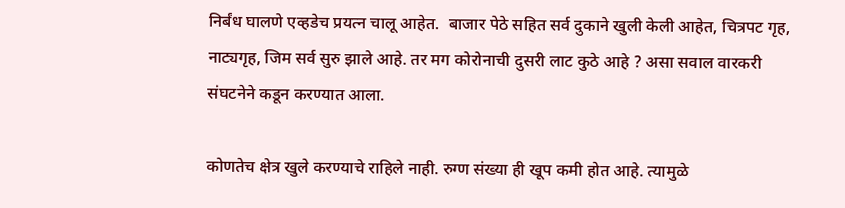निर्बंध घालणे एव्हडेच प्रयत्न चालू आहेत.  बाजार पेठे सहित सर्व दुकाने खुली केली आहेत, चित्रपट गृह, नाट्यगृह, जिम सर्व सुरु झाले आहे. तर मग कोरोनाची दुसरी लाट कुठे आहे ? असा सवाल वारकरी संघटनेने कडून करण्यात आला.

कोणतेच क्षेत्र खुले करण्याचे राहिले नाही. रुग्ण संख्या ही खूप कमी होत आहे. त्यामुळे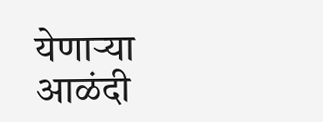येणाऱ्या आळंदी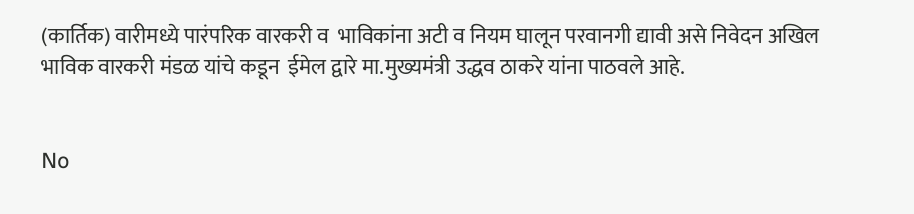(कार्तिक) वारीमध्ये पारंपरिक वारकरी व  भाविकांना अटी व नियम घालून परवानगी द्यावी असे निवेदन अखिल भाविक वारकरी मंडळ यांचे कडून  ईमेल द्वारे मा.मुख्यमंत्री उद्धव ठाकरे यांना पाठवले आहे.


No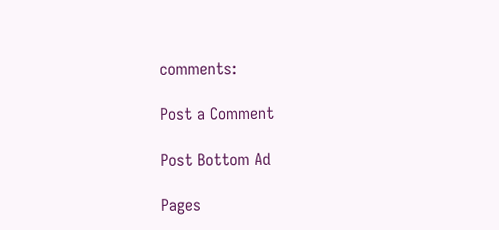comments:

Post a Comment

Post Bottom Ad

Pages